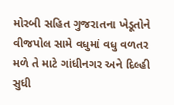મોરબી સહિત ગુજરાતના ખેડૂતોને વીજપોલ સામે વધુમાં વધુ વળતર મળે તે માટે ગાંધીનગર અને દિલ્હી સુધી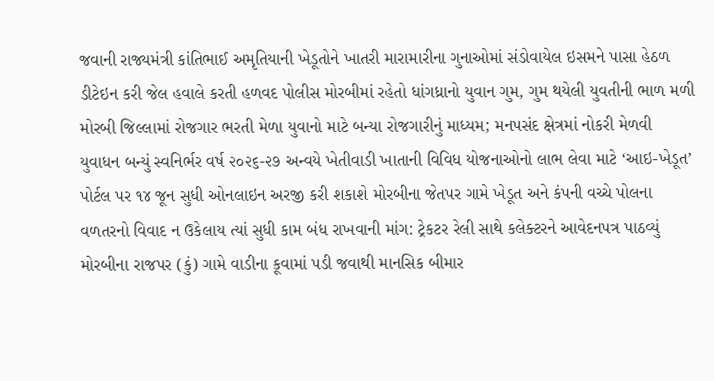જવાની રાજ્યમંત્રી કાંતિભાઈ અમૃતિયાની ખેડૂતોને ખાતરી મારામારીના ગુનાઓમાં સંડોવાયેલ ઇસમને પાસા હેઠળ ડીટેઇન કરી જેલ હવાલે કરતી હળવદ પોલીસ મોરબીમાં રહેતો ધાંગધ્રાનો યુવાન ગુમ, ગુમ થયેલી યુવતીની ભાળ મળી મોરબી જિલ્લામાં રોજગાર ભરતી મેળા યુવાનો માટે બન્યા રોજગારીનું માધ્યમ; મનપસંદ ક્ષેત્રમાં નોકરી મેળવી યુવાધન બન્યું સ્વનિર્ભર વર્ષ ૨૦૨૬-૨૭ અન્વયે ખેતીવાડી ખાતાની વિવિધ યોજનાઓનો લાભ લેવા માટે ‘આઇ-ખેડૂત’ પોર્ટલ પર ૧૪ જૂન સુધી ઓનલાઇન અરજી કરી શકાશે મોરબીના જેતપર ગામે ખેડૂત અને કંપની વચ્ચે પોલના વળતરનો વિવાદ ન ઉકેલાય ત્યાં સુધી કામ બંધ રાખવાની માંગ: ટ્રેકટર રેલી સાથે કલેક્ટરને આવેદનપત્ર પાઠવ્યું મોરબીના રાજપર (કું) ગામે વાડીના કૂવામાં પડી જવાથી માનસિક બીમાર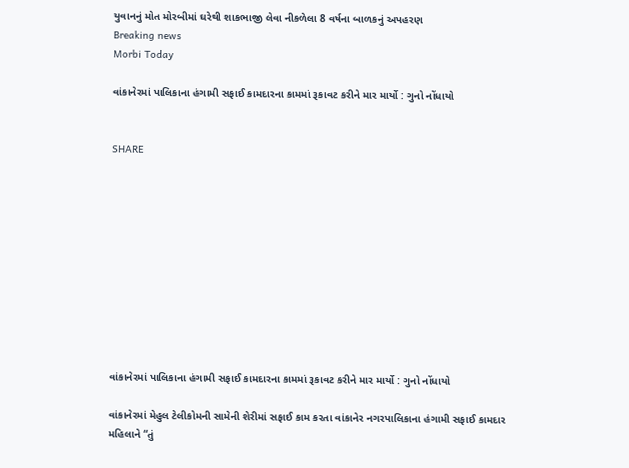યુવાનનું મોત મોરબીમાં ઘરેથી શાકભાજી લેવા નીકળેલા 8 વર્ષના બાળકનું અપહરણ
Breaking news
Morbi Today

વાંકાનેરમાં પાલિકાના હંગામી સફાઈ કામદારના કામમાં રૂકાવટ કરીને માર માર્યો : ગુનો નોંધાયો


SHARE











વાંકાનેરમાં પાલિકાના હંગામી સફાઈ કામદારના કામમાં રૂકાવટ કરીને માર માર્યો : ગુનો નોંધાયો

વાંકાનેરમાં મેહુલ ટેલીકોમની સામેની શેરીમાં સફાઈ કામ કરતા વાંકાનેર નગરપાલિકાના હંગામી સફાઈ કામદાર મહિલાને “તું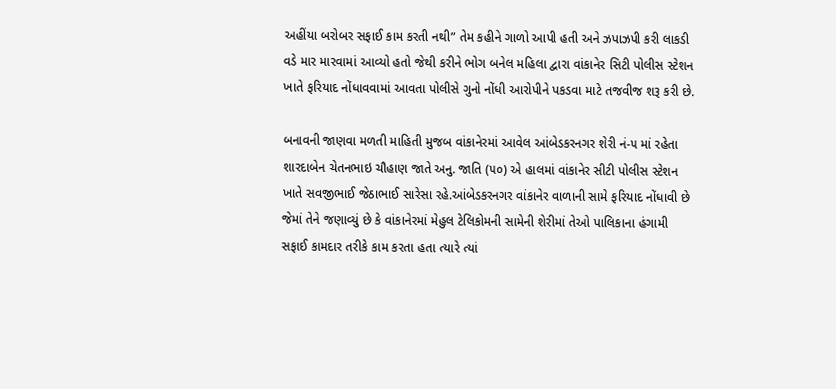અહીંયા બરોબર સફાઈ કામ કરતી નથી” તેમ કહીને ગાળો આપી હતી અને ઝપાઝપી કરી લાકડી વડે માર મારવામાં આવ્યો હતો જેથી કરીને ભોગ બનેલ મહિલા દ્વારા વાંકાનેર સિટી પોલીસ સ્ટેશન ખાતે ફરિયાદ નોંધાવવામાં આવતા પોલીસે ગુનો નોંધી આરોપીને પકડવા માટે તજવીજ શરૂ કરી છે.

બનાવની જાણવા મળતી માહિતી મુજબ વાંકાનેરમાં આવેલ આંબેડકરનગર શેરી નં-૫ માં રહેતા શારદાબેન ચેતનભાઇ ચૌહાણ જાતે અનુ. જાતિ (૫૦) એ હાલમાં વાંકાનેર સીટી પોલીસ સ્ટેશન ખાતે સવજીભાઈ જેઠાભાઈ સારેસા રહે.આંબેડકરનગર વાંકાનેર વાળાની સામે ફરિયાદ નોંધાવી છે જેમાં તેને જણાવ્યું છે કે વાંકાનેરમાં મેહુલ ટેલિકોમની સામેની શેરીમાં તેઓ પાલિકાના હંગામી સફાઈ કામદાર તરીકે કામ કરતા હતા ત્યારે ત્યાં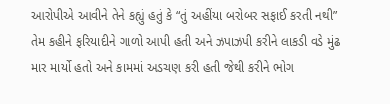આરોપીએ આવીને તેને કહ્યું હતું કે “તું અહીંયા બરોબર સફાઈ કરતી નથી” તેમ કહીને ફરિયાદીને ગાળો આપી હતી અને ઝપાઝપી કરીને લાકડી વડે મુંઢ માર માર્યો હતો અને કામમાં અડચણ કરી હતી જેથી કરીને ભોગ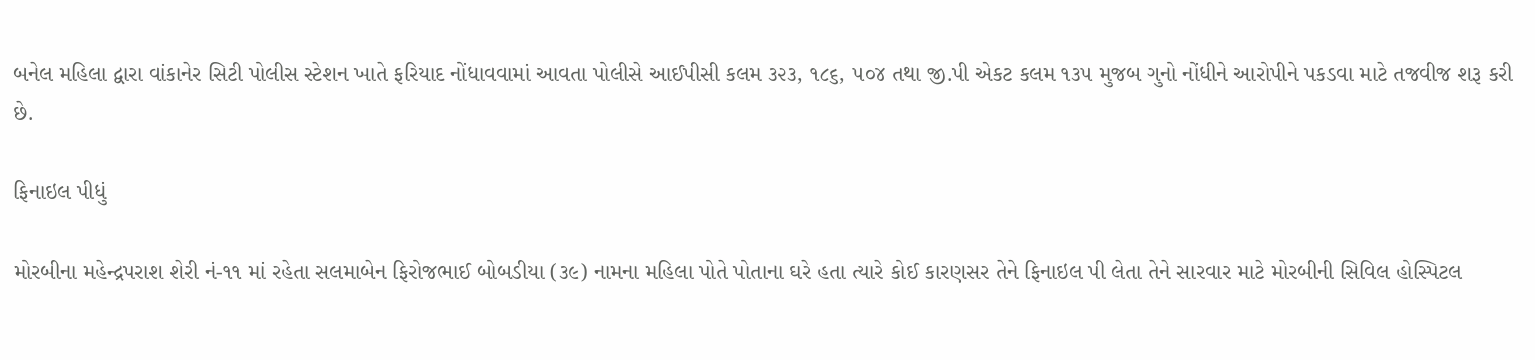બનેલ મહિલા દ્વારા વાંકાનેર સિટી પોલીસ સ્ટેશન ખાતે ફરિયાદ નોંધાવવામાં આવતા પોલીસે આઈપીસી કલમ ૩૨૩, ૧૮૬, ૫૦૪ તથા જી.પી એકટ કલમ ૧૩૫ મુજબ ગુનો નોંધીને આરોપીને પકડવા માટે તજવીજ શરૂ કરી છે.

ફિનાઇલ પીધું

મોરબીના મહેન્દ્રપરાશ શેરી નં-૧૧ માં રહેતા સલમાબેન ફિરોજભાઈ બોબડીયા (૩૯) નામના મહિલા પોતે પોતાના ઘરે હતા ત્યારે કોઈ કારણસર તેને ફિનાઇલ પી લેતા તેને સારવાર માટે મોરબીની સિવિલ હોસ્પિટલ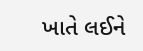ખાતે લઈને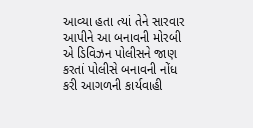આવ્યા હતા ત્યાં તેને સારવાર આપીને આ બનાવની મોરબી એ ડિવિઝન પોલીસને જાણ કરતાં પોલીસે બનાવની નોંધ કરી આગળની કાર્યવાહી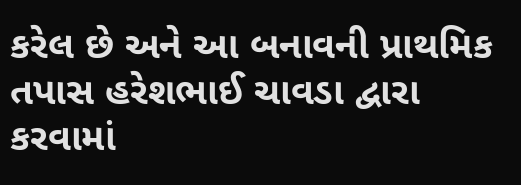કરેલ છે અને આ બનાવની પ્રાથમિક તપાસ હરેશભાઈ ચાવડા દ્વારા કરવામાં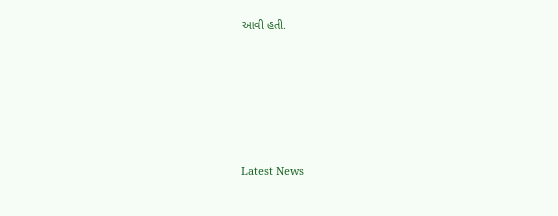આવી હતી.






Latest News